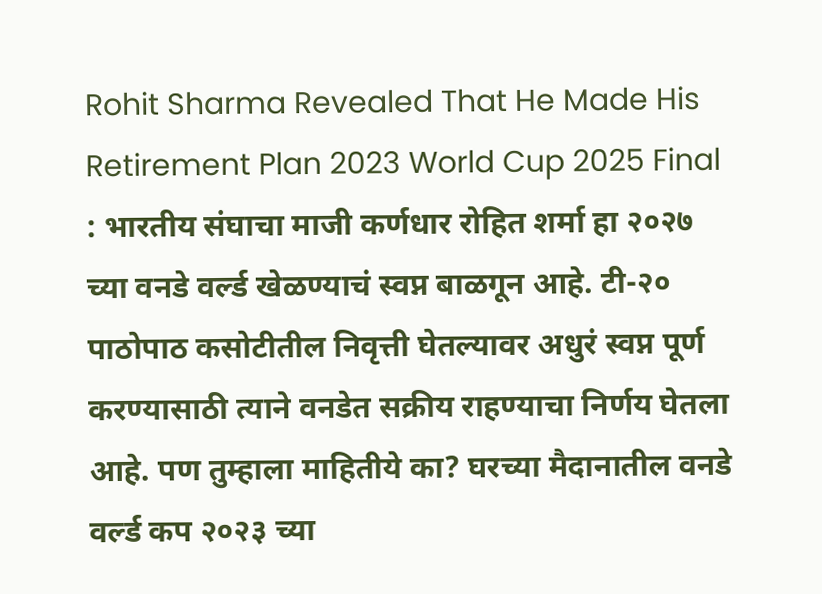Rohit Sharma Revealed That He Made His Retirement Plan 2023 World Cup 2025 Final : भारतीय संघाचा माजी कर्णधार रोहित शर्मा हा २०२७ च्या वनडे वर्ल्ड खेळण्याचं स्वप्न बाळगून आहे. टी-२० पाठोपाठ कसोटीतील निवृत्ती घेतल्यावर अधुरं स्वप्न पूर्ण करण्यासाठी त्याने वनडेत सक्रीय राहण्याचा निर्णय घेतला आहे. पण तुम्हाला माहितीये का? घरच्या मैदानातील वनडे वर्ल्ड कप २०२३ च्या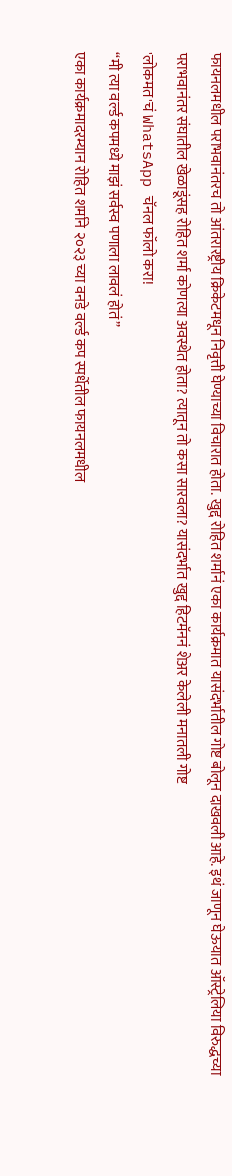फायनलमधील पराभवानंतरच तो आंतरारष्ट्रीय क्रिकेटमधून निवृत्ती घेण्याच्या विचारात होता. खुद्द रोहित शर्मानं एका कार्यक्रमात यासंदर्भातील गोष्ट बोलून दाखवली आहे. इथं जाणून घेऊयात ऑस्ट्रेलिया विरुद्धच्या पराभवानंतर संघातील खेळाडूंसह रोहित शर्मा कोणत्या अवस्थेत होता? त्यातून तो कसा सारवला? यासंदर्भात खुद्द हिटमॅननं शेअर केलेली मनातली गोष्ट
'लोकमत'चं WhatsApp चॅनल फॉलो करा!
“मी त्या वर्ल्ड कपमध्ये माझं सर्वस्व पणाला लावलं होतं”
एका कार्यक्रमादरम्यान रोहित शर्माने २०२३ च्या वनडे वर्ल्ड कप स्पर्धेतील फायनलमधील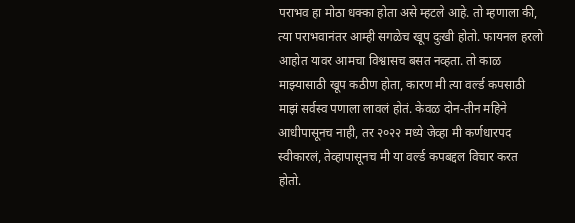पराभव हा मोठा धक्का होता असे म्हटले आहे. तो म्हणाला की,
त्या पराभवानंतर आम्ही सगळेच खूप दुःखी होतो. फायनल हरलो आहोत यावर आमचा विश्वासच बसत नव्हता. तो काळ माझ्यासाठी खूप कठीण होता, कारण मी त्या वर्ल्ड कपसाठी माझं सर्वस्व पणाला लावलं होतं. केवळ दोन-तीन महिने आधीपासूनच नाही, तर २०२२ मध्ये जेव्हा मी कर्णधारपद स्वीकारलं, तेव्हापासूनच मी या वर्ल्ड कपबद्दल विचार करत होतो.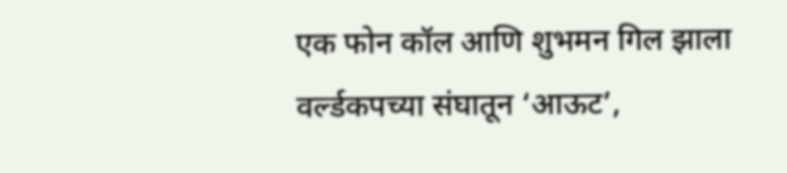एक फोन कॉल आणि शुभमन गिल झाला वर्ल्डकपच्या संघातून ‘आऊट’,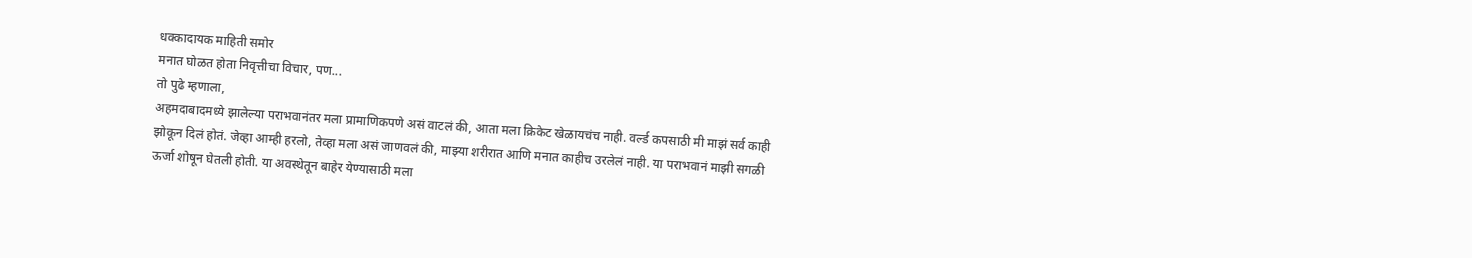धक्कादायक माहिती समोर
मनात घोळत होता निवृत्तीचा विचार, पण...
तो पुढे म्हणाला,
अहमदाबादमध्ये झालेल्या पराभवानंतर मला प्रामाणिकपणे असं वाटलं की, आता मला क्रिकेट खेळायचंच नाही. वर्ल्ड कपसाठी मी माझं सर्व काही झोकून दिलं होतं. जेव्हा आम्ही हरलो, तेव्हा मला असं जाणवलं की, माझ्या शरीरात आणि मनात काहीच उरलेलं नाही. या पराभवानं माझी सगळी ऊर्जा शोषून घेतली होती. या अवस्थेतून बाहेर येण्यासाठी मला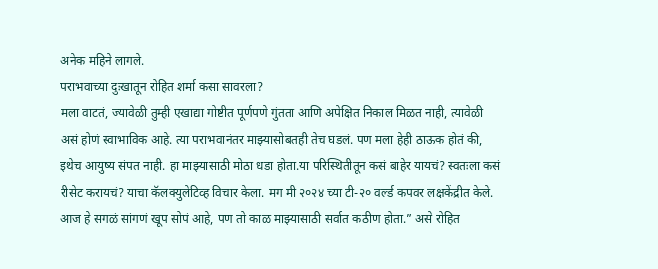अनेक महिने लागले.
पराभवाच्या दुःखातून रोहित शर्मा कसा सावरला?
मला वाटतं, ज्यावेळी तुम्ही एखाद्या गोष्टीत पूर्णपणे गुंतता आणि अपेक्षित निकाल मिळत नाही, त्यावेळी असं होणं स्वाभाविक आहे. त्या पराभवानंतर माझ्यासोबतही तेच घडलं. पण मला हेही ठाऊक होतं की, इथेच आयुष्य संपत नाही. हा माझ्यासाठी मोठा धडा होता.या परिस्थितीतून कसं बाहेर यायचं? स्वतःला कसं रीसेट करायचं? याचा कॅलक्युलेटिव्ह विचार केला. मग मी २०२४ च्या टी-२० वर्ल्ड कपवर लक्षकेंद्रीत केले. आज हे सगळं सांगणं खूप सोपं आहे, पण तो काळ माझ्यासाठी सर्वात कठीण होता.” असे रोहित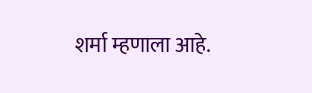शर्मा म्हणाला आहे.